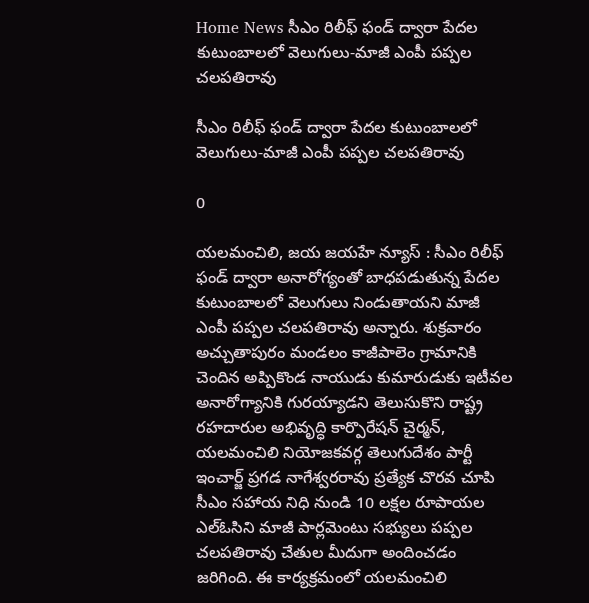Home News సీఎం రిలీఫ్ ఫండ్ ద్వారా పేదల కుటుంబాలలో వెలుగులు-మాజీ ఎంపీ పప్పల చలపతిరావు

సీఎం రిలీఫ్ ఫండ్ ద్వారా పేదల కుటుంబాలలో వెలుగులు-మాజీ ఎంపీ పప్పల చలపతిరావు

0

యలమంచిలి, జయ జయహే న్యూస్ : సీఎం రిలీఫ్ ఫండ్ ద్వారా అనారోగ్యంతో బాధపడుతున్న పేదల కుటుంబాలలో వెలుగులు నిండుతాయని మాజీ ఎంపీ పప్పల చలపతిరావు అన్నారు. శుక్రవారం అచ్చుతాపురం మండలం కాజీపాలెం గ్రామానికి చెందిన అప్పికొండ నాయుడు కుమారుడుకు ఇటీవల అనారోగ్యానికి గురయ్యాడని తెలుసుకొని రాష్ట్ర రహదారుల అభివృద్ధి కార్పొరేషన్ చైర్మన్, యలమంచిలి నియోజకవర్గ తెలుగుదేశం పార్టీ ఇంచార్జ్ ప్రగడ నాగేశ్వరరావు ప్రత్యేక చొరవ చూపి సీఎం సహాయ నిధి నుండి 10 లక్షల రూపాయల ఎల్ఓసిని మాజీ పార్లమెంటు సభ్యులు పప్పల చలపతిరావు చేతుల మీదుగా అందించడం జరిగింది. ఈ కార్యక్రమంలో యలమంచిలి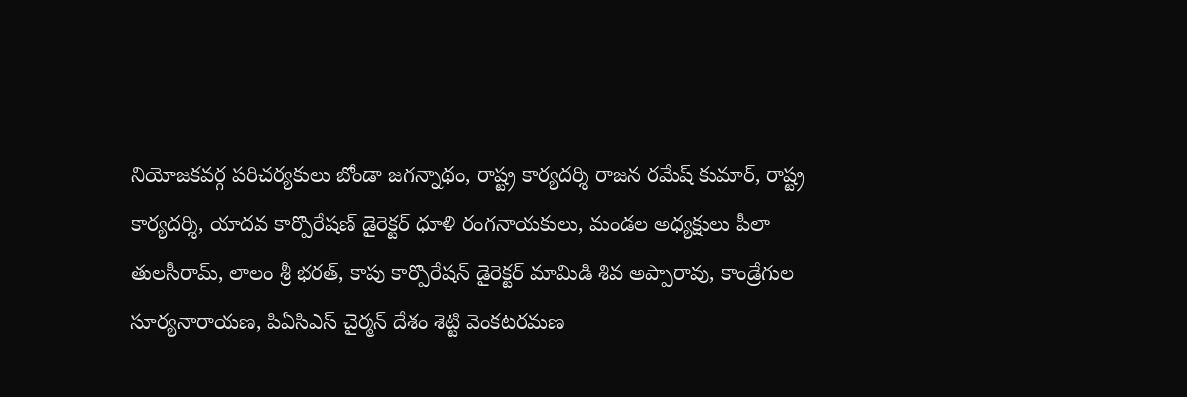నియోజకవర్గ పరిచర్యకులు బోండా జగన్నాథం, రాష్ట్ర కార్యదర్శి రాజన రమేష్ కుమార్, రాష్ట్ర కార్యదర్శి, యాదవ కార్పొరేషణ్ డైరెక్టర్ ధూళి రంగనాయకులు, మండల అధ్యక్షులు పీలా తులసీరామ్, లాలం శ్రీ భరత్, కాపు కార్పొరేషన్ డైరెక్టర్ మామిడి శివ అప్పారావు, కాండ్రేగుల సూర్యనారాయణ, పిఏసిఎస్ చైర్మన్ దేశం శెట్టి వెంకటరమణ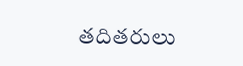తదితరులు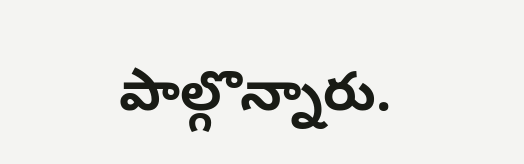పాల్గొన్నారు.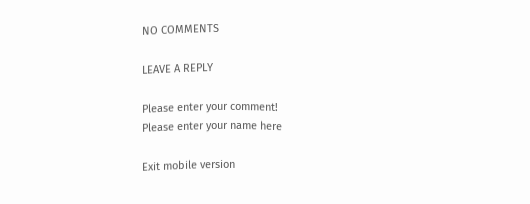NO COMMENTS

LEAVE A REPLY

Please enter your comment!
Please enter your name here

Exit mobile version